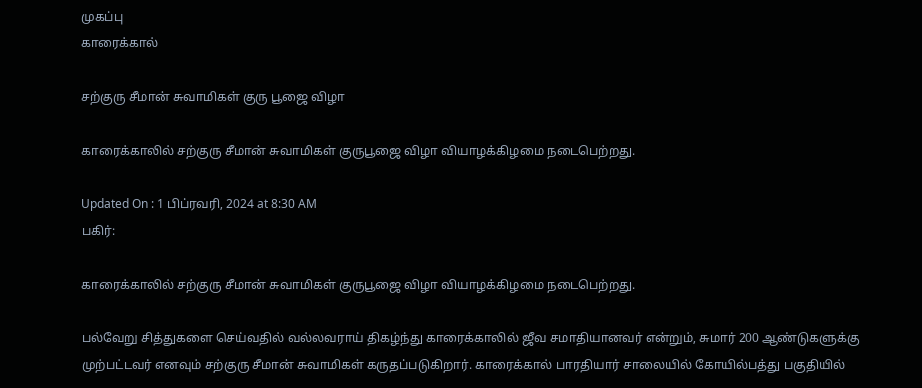முகப்பு
காரைக்கால்

சற்குரு சீமான் சுவாமிகள் குரு பூஜை விழா

காரைக்காலில் சற்குரு சீமான் சுவாமிகள் குருபூஜை விழா வியாழக்கிழமை நடைபெற்றது.

Updated On : 1 பிப்ரவரி, 2024 at 8:30 AM
பகிர்:

காரைக்காலில் சற்குரு சீமான் சுவாமிகள் குருபூஜை விழா வியாழக்கிழமை நடைபெற்றது.

பல்வேறு சித்துகளை செய்வதில் வல்லவராய் திகழ்ந்து காரைக்காலில் ஜீவ சமாதியானவர் என்றும், சுமார் 200 ஆண்டுகளுக்கு முற்பட்டவர் எனவும் சற்குரு சீமான் சுவாமிகள் கருதப்படுகிறார். காரைக்கால் பாரதியார் சாலையில் கோயில்பத்து பகுதியில்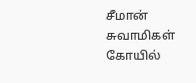சீமான் சுவாமிகள் கோயில்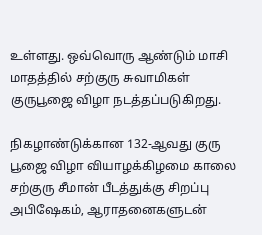உள்ளது. ஒவ்வொரு ஆண்டும் மாசி மாதத்தில் சற்குரு சுவாமிகள் குருபூஜை விழா நடத்தப்படுகிறது.

நிகழாண்டுக்கான 132-ஆவது குரு பூஜை விழா வியாழக்கிழமை காலை சற்குரு சீமான் பீடத்துக்கு சிறப்பு அபிஷேகம், ஆராதனைகளுடன்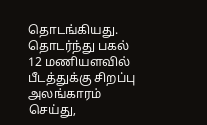தொடங்கியது. தொடர்ந்து பகல் 12 மணியளவில் பீடத்துக்கு சிறப்பு அலங்காரம் செய்து,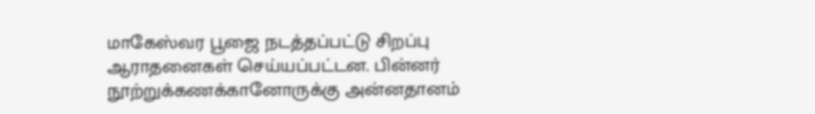மாகேஸ்வர பூஜை நடத்தப்பட்டு சிறப்பு ஆராதனைகள் செய்யப்பட்டன. பின்னர் நூற்றுக்கணக்கானோருக்கு அன்னதானம்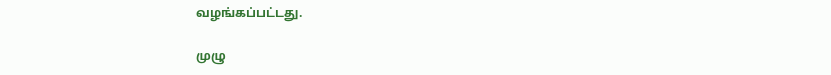வழங்கப்பட்டது.

முழு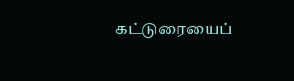கட்டுரையைப்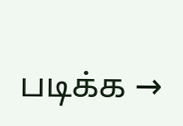படிக்க →